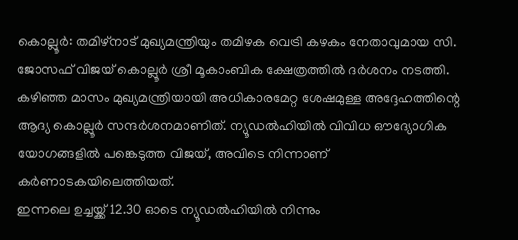കൊല്ലൂർ: തമിഴ്നാട് മുഖ്യമന്ത്രിയും തമിഴക വെട്രി കഴകം നേതാവുമായ സി. ജോസഫ് വിജയ് കൊല്ലൂർ ശ്രീ മൂകാംബിക ക്ഷേത്രത്തിൽ ദർശനം നടത്തി. കഴിഞ്ഞ മാസം മുഖ്യമന്ത്രിയായി അധികാരമേറ്റ ശേഷമുള്ള അദ്ദേഹത്തിന്റെ ആദ്യ കൊല്ലൂർ സന്ദർശനമാണിത്. ന്യൂഡൽഹിയിൽ വിവിധ ഔദ്യോഗിക യോഗങ്ങളിൽ പങ്കെടുത്ത വിജയ്, അവിടെ നിന്നാണ് കർണാടകയിലെത്തിയത്.
ഇന്നലെ ഉച്ചയ്ക്ക് 12.30 ഓടെ ന്യൂഡൽഹിയിൽ നിന്നും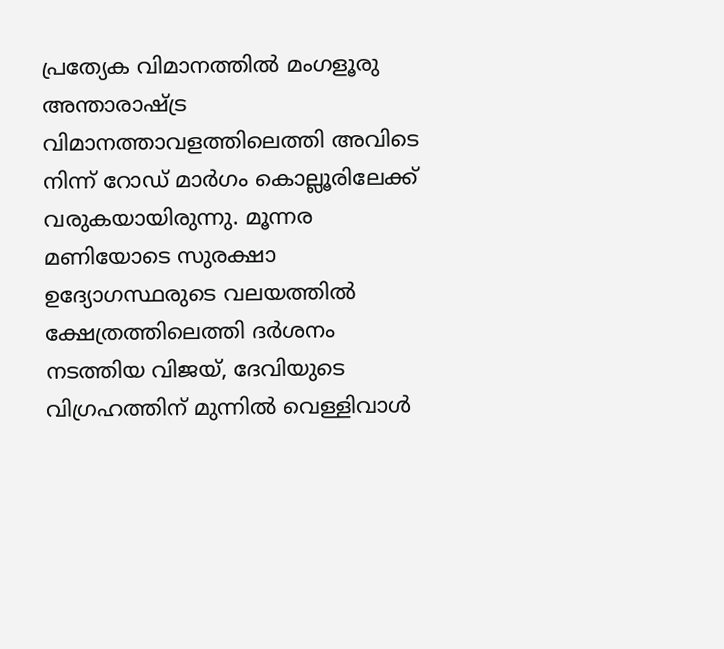പ്രത്യേക വിമാനത്തിൽ മംഗളൂരു അന്താരാഷ്ട്ര വിമാനത്താവളത്തിലെത്തി അവിടെ നിന്ന് റോഡ് മാർഗം കൊല്ലൂരിലേക്ക് വരുകയായിരുന്നു. മൂന്നര മണിയോടെ സുരക്ഷാ ഉദ്യോഗസ്ഥരുടെ വലയത്തിൽ
ക്ഷേത്രത്തിലെത്തി ദർശനം നടത്തിയ വിജയ്, ദേവിയുടെ വിഗ്രഹത്തിന് മുന്നിൽ വെള്ളിവാൾ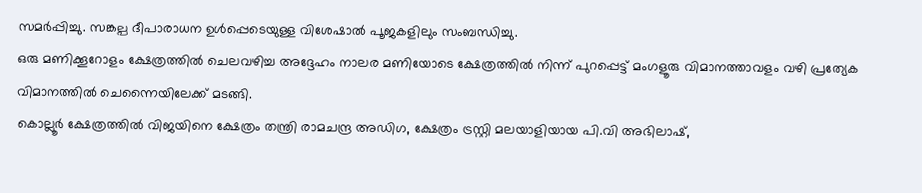സമർപ്പിച്ചു. സങ്കല്പ ദീപാരാധന ഉൾപ്പെടെയുള്ള വിശേഷാൽ പൂജകളിലും സംബന്ധിച്ചു.
ഒരു മണിക്കൂറോളം ക്ഷേത്രത്തിൽ ചെലവഴിച്ച അദ്ദേഹം നാലര മണിയോടെ ക്ഷേത്രത്തിൽ നിന്ന് പുറപ്പെട്ട് മംഗളൂരു വിമാനത്താവളം വഴി പ്രത്യേക വിമാനത്തിൽ ചെന്നൈയിലേക്ക് മടങ്ങി.
കൊല്ലൂർ ക്ഷേത്രത്തിൽ വിജയിനെ ക്ഷേത്രം തന്ത്രി രാമചന്ദ്ര അഡിഗ, ക്ഷേത്രം ട്രസ്റ്റി മലയാളിയായ പി.വി അഭിലാഷ്,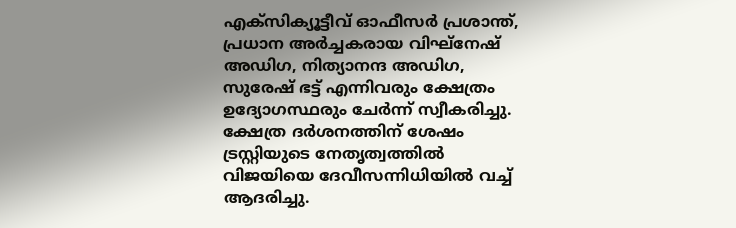എക്സിക്യൂട്ടീവ് ഓഫീസർ പ്രശാന്ത്, പ്രധാന അർച്ചകരായ വിഘ്നേഷ് അഡിഗ, നിത്യാനന്ദ അഡിഗ, സുരേഷ് ഭട്ട് എന്നിവരും ക്ഷേത്രം ഉദ്യോഗസ്ഥരും ചേർന്ന് സ്വീകരിച്ചു. ക്ഷേത്ര ദർശനത്തിന് ശേഷം ട്രസ്റ്റിയുടെ നേതൃത്വത്തിൽ വിജയിയെ ദേവീസന്നിധിയിൽ വച്ച് ആദരിച്ചു.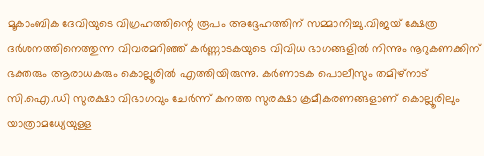മൂകാംബിക ദേവിയുടെ വിഗ്രഹത്തിന്റെ രൂപം അദ്ദേഹത്തിന് സമ്മാനിച്ചു.വിജയ് ക്ഷേത്ര ദർശനത്തിനെത്തുന്ന വിവരമറിഞ്ഞ് കർണ്ണാടകയുടെ വിവിധ ഭാഗങ്ങളിൽ നിന്നും നൂറുകണക്കിന് ഭക്തരും ആരാധകരും കൊല്ലൂരിൽ എത്തിയിരുന്നു. കർണാടക പൊലീസും തമിഴ്നാട് സി.ഐ.ഡി സുരക്ഷാ വിഭാഗവും ചേർന്ന് കനത്ത സുരക്ഷാ ക്രമീകരണങ്ങളാണ് കൊല്ലൂരിലും യാത്രാമധ്യേയുള്ള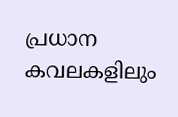പ്രധാന കവലകളിലും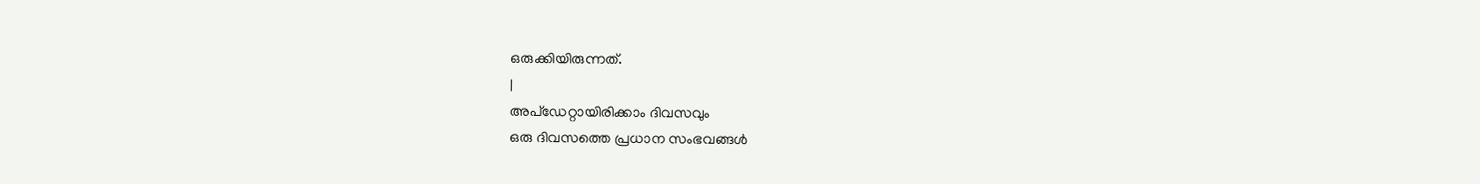ഒരുക്കിയിരുന്നത്.
|
അപ്ഡേറ്റായിരിക്കാം ദിവസവും
ഒരു ദിവസത്തെ പ്രധാന സംഭവങ്ങൾ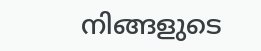നിങ്ങളുടെ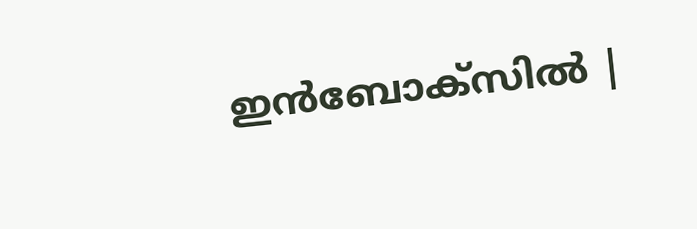ഇൻബോക്സിൽ |